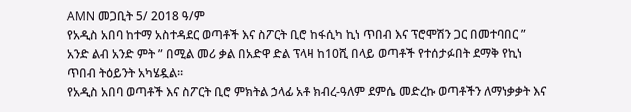AMN መጋቢት 5/ 2018 ዓ/ም
የአዲስ አበባ ከተማ አስተዳደር ወጣቶች እና ስፖርት ቢሮ ከፋሲካ ኪነ ጥበብ እና ፕሮሞሽን ጋር በመተባበር ” አንድ ልብ አንድ ምት ” በሚል መሪ ቃል በአድዋ ድል ፕላዛ ከ10ሺ በላይ ወጣቶች የተሰታፉበት ደማቅ የኪነ ጥበብ ትዕይንት አካሄዷል።
የአዲስ አበባ ወጣቶች እና ስፖርት ቢሮ ምክትል ኃላፊ አቶ ክብረ-ዓለም ደምሴ መድረኩ ወጣቶችን ለማነቃቃት እና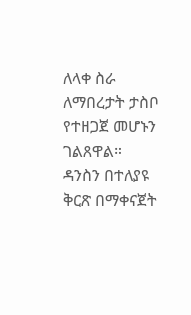ለላቀ ስራ ለማበረታት ታስቦ የተዘጋጀ መሆኑን ገልጸዋል።
ዳንስን በተለያዩ ቅርጽ በማቀናጀት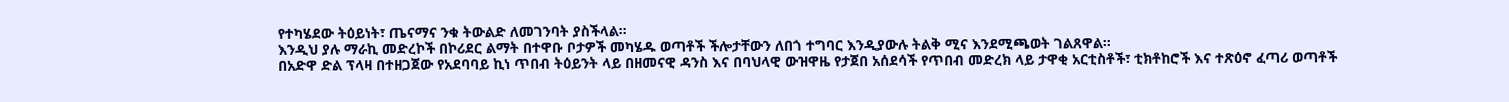የተካሄደው ትዕይነት፣ ጤናማና ንቁ ትውልድ ለመገንባት ያስችላል፡፡
እንዲህ ያሉ ማራኪ መድረኮች በኮሪደር ልማት በተዋቡ ቦታዎች መካሄዱ ወጣቶች ችሎታቸውን ለበጎ ተግባር እንዲያውሉ ትልቅ ሚና እንደሚጫወት ገልጸዋል።
በአድዋ ድል ፕላዛ በተዘጋጀው የአደባባይ ኪነ ጥበብ ትዕይንት ላይ በዘመናዊ ዳንስ እና በባህላዊ ውዝዋዜ የታጀበ አሰደሳች የጥበብ መድረክ ላይ ታዋቂ አርቲስቶች፣ ቲክቶከሮች እና ተጽዕኖ ፈጣሪ ወጣቶች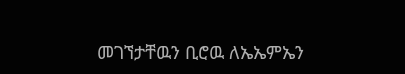መገኘታቸዉን ቢሮዉ ለኤኤምኤን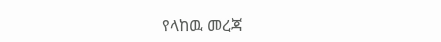የላከዉ መረጃ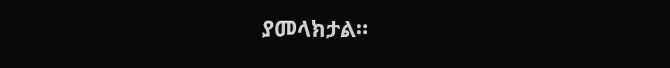ያመላክታል።